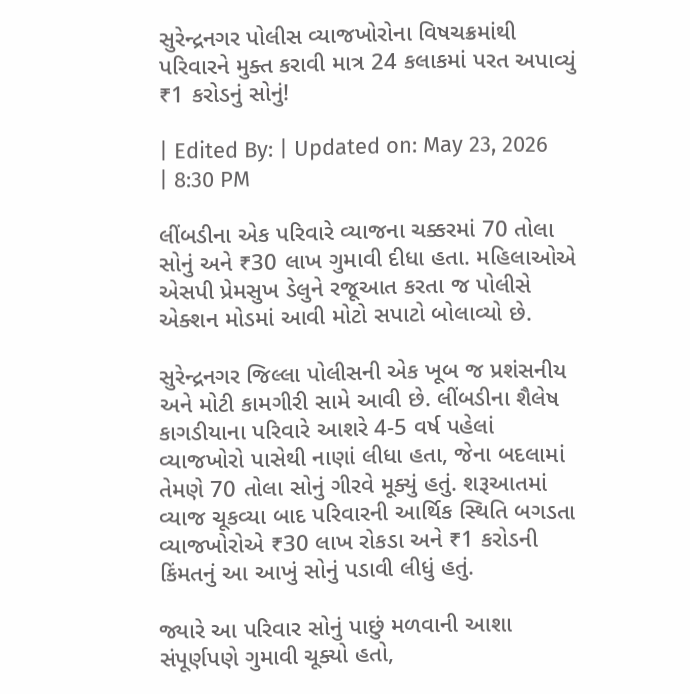સુરેન્દ્રનગર પોલીસ વ્યાજખોરોના વિષચક્રમાંથી પરિવારને મુક્ત કરાવી માત્ર 24 કલાકમાં પરત અપાવ્યું ₹1 કરોડનું સોનું!

| Edited By: | Updated on: May 23, 2026 | 8:30 PM

લીંબડીના એક પરિવારે વ્યાજના ચક્કરમાં 70 તોલા સોનું અને ₹30 લાખ ગુમાવી દીધા હતા. મહિલાઓએ એસપી પ્રેમસુખ ડેલુને રજૂઆત કરતા જ પોલીસે એક્શન મોડમાં આવી મોટો સપાટો બોલાવ્યો છે.

સુરેન્દ્રનગર જિલ્લા પોલીસની એક ખૂબ જ પ્રશંસનીય અને મોટી કામગીરી સામે આવી છે. લીંબડીના શૈલેષ કાગડીયાના પરિવારે આશરે 4-5 વર્ષ પહેલાં વ્યાજખોરો પાસેથી નાણાં લીધા હતા, જેના બદલામાં તેમણે 70 તોલા સોનું ગીરવે મૂક્યું હતું. શરૂઆતમાં વ્યાજ ચૂકવ્યા બાદ પરિવારની આર્થિક સ્થિતિ બગડતા વ્યાજખોરોએ ₹30 લાખ રોકડા અને ₹1 કરોડની કિંમતનું આ આખું સોનું પડાવી લીધું હતું.

જ્યારે આ પરિવાર સોનું પાછું મળવાની આશા સંપૂર્ણપણે ગુમાવી ચૂક્યો હતો,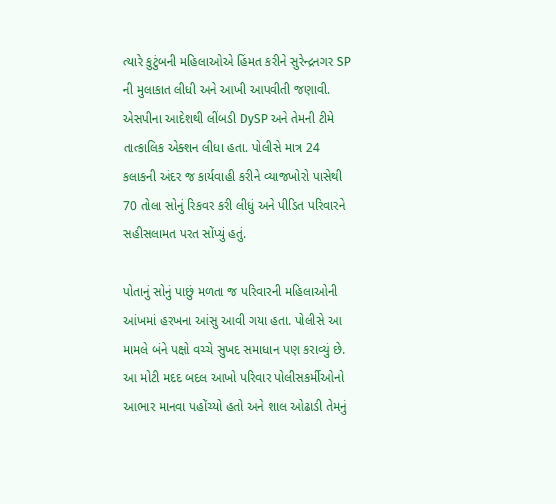ત્યારે કુટુંબની મહિલાઓએ હિંમત કરીને સુરેન્દ્રનગર SP ની મુલાકાત લીધી અને આખી આપવીતી જણાવી. એસપીના આદેશથી લીંબડી DySP અને તેમની ટીમે તાત્કાલિક એક્શન લીધા હતા. પોલીસે માત્ર 24 કલાકની અંદર જ કાર્યવાહી કરીને વ્યાજખોરો પાસેથી 70 તોલા સોનું રિકવર કરી લીધું અને પીડિત પરિવારને સહીસલામત પરત સોંપ્યું હતું.

પોતાનું સોનું પાછું મળતા જ પરિવારની મહિલાઓની આંખમાં હરખના આંસુ આવી ગયા હતા. પોલીસે આ મામલે બંને પક્ષો વચ્ચે સુખદ સમાધાન પણ કરાવ્યું છે. આ મોટી મદદ બદલ આખો પરિવાર પોલીસકર્મીઓનો આભાર માનવા પહોંચ્યો હતો અને શાલ ઓઢાડી તેમનું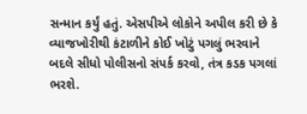સન્માન કર્યું હતું. એસપીએ લોકોને અપીલ કરી છે કે વ્યાજખોરીથી કંટાળીને કોઈ ખોટું પગલું ભરવાને બદલે સીધો પોલીસનો સંપર્ક કરવો, તંત્ર કડક પગલાં ભરશે.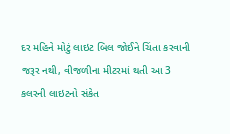દર મહિને મોટું લાઇટ બિલ જોઈને ચિંતા કરવાની જરૂર નથી, વીજળીના મીટરમાં થતી આ 3 કલરની લાઇટનો સંકેત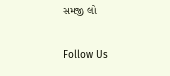સમજી લો

Follow Us